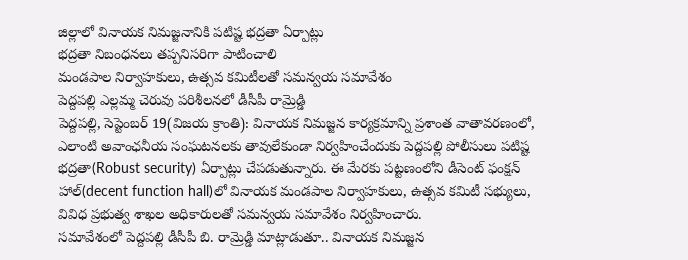జిల్లాలో వినాయక నిమజ్జనానికి పటిష్ట భద్రతా ఏర్పాట్లు
భద్రతా నిబంధనలు తప్పనిసరిగా పాటించాలి
మండపాల నిర్వాహకులు, ఉత్సవ కమిటీలతో సమన్వయ సమావేశం
పెద్దపల్లి ఎల్లమ్మ చెరువు పరిశీలనలో డీసీపీ రామ్రెడ్డి
పెద్దపల్లి, సెప్టెంబర్ 19(విజయ క్రాంతి): వినాయక నిమజ్జన కార్యక్రమాన్ని ప్రశాంత వాతావరణంలో, ఎలాంటి అవాంఛనీయ సంఘటనలకు తావులేకుండా నిర్వహించేందుకు పెద్దపల్లి పోలీసులు పటిష్ట భద్రతా(Robust security) ఏర్పాట్లు చేపడుతున్నారు. ఈ మేరకు పట్టణంలోని డీసెంట్ ఫంక్షన్ హాల్(decent function hall)లో వినాయక మండపాల నిర్వాహకులు, ఉత్సవ కమిటీ సభ్యులు, వివిధ ప్రభుత్వ శాఖల అధికారులతో సమన్వయ సమావేశం నిర్వహించారు.
సమావేశంలో పెద్దపల్లి డీసీపీ బి. రామ్రెడ్డి మాట్లాడుతూ.. వినాయక నిమజ్జన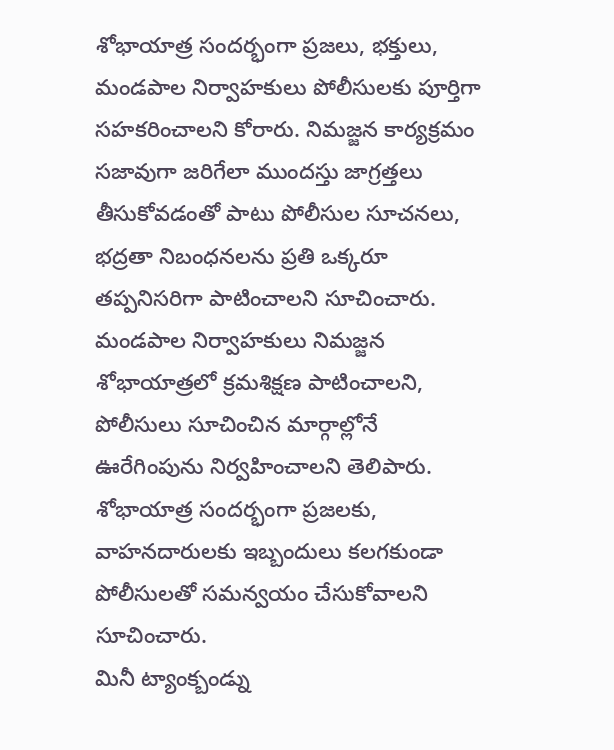శోభాయాత్ర సందర్భంగా ప్రజలు, భక్తులు, మండపాల నిర్వాహకులు పోలీసులకు పూర్తిగా సహకరించాలని కోరారు. నిమజ్జన కార్యక్రమం సజావుగా జరిగేలా ముందస్తు జాగ్రత్తలు తీసుకోవడంతో పాటు పోలీసుల సూచనలు, భద్రతా నిబంధనలను ప్రతి ఒక్కరూ తప్పనిసరిగా పాటించాలని సూచించారు. మండపాల నిర్వాహకులు నిమజ్జన శోభాయాత్రలో క్రమశిక్షణ పాటించాలని, పోలీసులు సూచించిన మార్గాల్లోనే ఊరేగింపును నిర్వహించాలని తెలిపారు. శోభాయాత్ర సందర్భంగా ప్రజలకు, వాహనదారులకు ఇబ్బందులు కలగకుండా పోలీసులతో సమన్వయం చేసుకోవాలని సూచించారు.
మినీ ట్యాంక్బండ్ను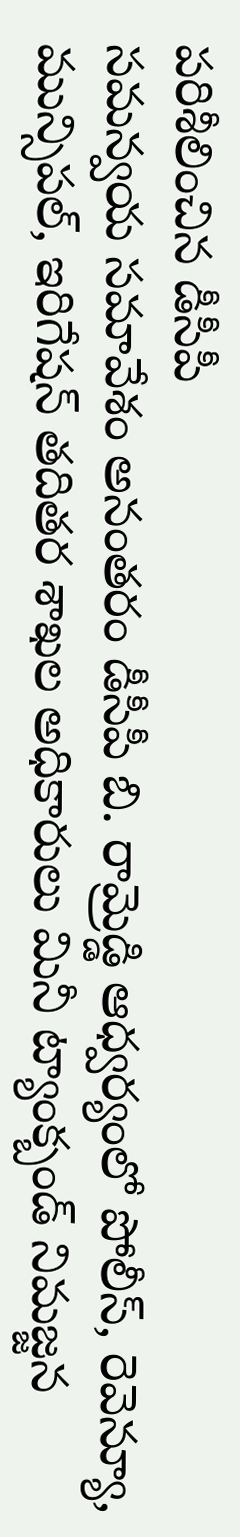పరిశీలించిన డీసీపీ
సమన్వయ సమావేశం అనంతరం డీసీపీ బి. రామ్రెడ్డి ఆధ్వర్యంలో పోలీస్, రెవెన్యూ, మున్సిపల్, ఇరిగేషన్ తదితర శాఖల అధికారులు మినీ ట్యాంక్బండ్ నిమజ్జన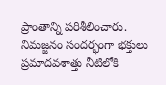ప్రాంతాన్ని పరిశీలించారు. నిమజ్జనం సందర్భంగా భక్తులు ప్రమాదవశాత్తు నీటిలోకి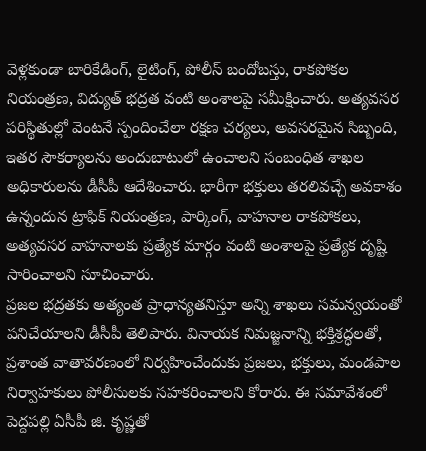వెళ్లకుండా బారికేడింగ్, లైటింగ్, పోలీస్ బందోబస్తు, రాకపోకల నియంత్రణ, విద్యుత్ భద్రత వంటి అంశాలపై సమీక్షించారు. అత్యవసర పరిస్థితుల్లో వెంటనే స్పందించేలా రక్షణ చర్యలు, అవసరమైన సిబ్బంది, ఇతర సౌకర్యాలను అందుబాటులో ఉంచాలని సంబంధిత శాఖల అధికారులను డీసీపీ ఆదేశించారు. భారీగా భక్తులు తరలివచ్చే అవకాశం ఉన్నందున ట్రాఫిక్ నియంత్రణ, పార్కింగ్, వాహనాల రాకపోకలు, అత్యవసర వాహనాలకు ప్రత్యేక మార్గం వంటి అంశాలపై ప్రత్యేక దృష్టి సారించాలని సూచించారు.
ప్రజల భద్రతకు అత్యంత ప్రాధాన్యతనిస్తూ అన్ని శాఖలు సమన్వయంతో పనిచేయాలని డీసీపీ తెలిపారు. వినాయక నిమజ్జనాన్ని భక్తిశ్రద్ధలతో, ప్రశాంత వాతావరణంలో నిర్వహించేందుకు ప్రజలు, భక్తులు, మండపాల నిర్వాహకులు పోలీసులకు సహకరించాలని కోరారు. ఈ సమావేశంలో పెద్దపల్లి ఏసీపీ జి. కృష్ణతో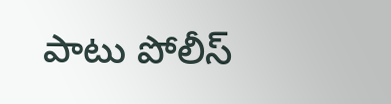పాటు పోలీస్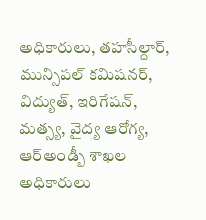అధికారులు, తహసీల్దార్, మున్సిపల్ కమిషనర్, విద్యుత్, ఇరిగేషన్, మత్స్య, వైద్య ఆరోగ్య, ఆర్అండ్బీ శాఖల అధికారులు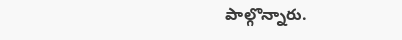పాల్గొన్నారు.